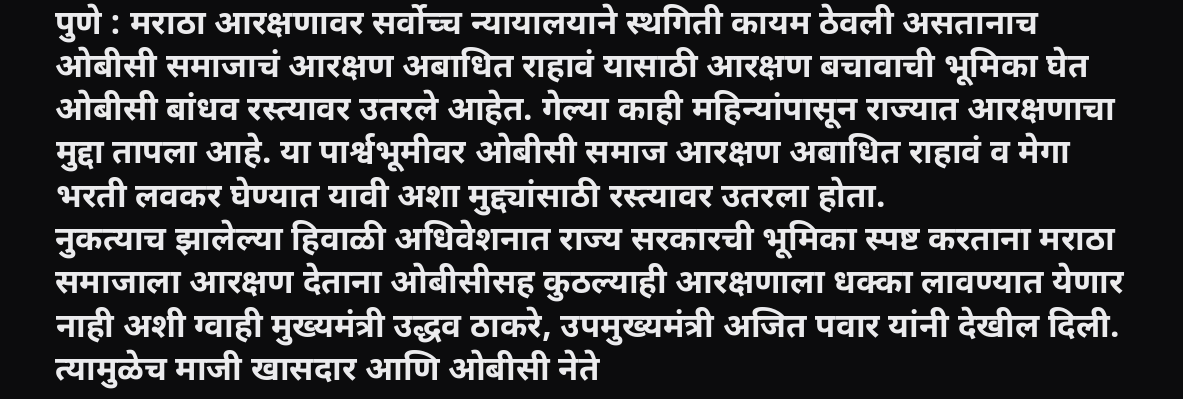पुणे : मराठा आरक्षणावर सर्वोच्च न्यायालयाने स्थगिती कायम ठेवली असतानाच ओबीसी समाजाचं आरक्षण अबाधित राहावं यासाठी आरक्षण बचावाची भूमिका घेत ओबीसी बांधव रस्त्यावर उतरले आहेत. गेल्या काही महिन्यांपासून राज्यात आरक्षणाचा मुद्दा तापला आहे. या पार्श्वभूमीवर ओबीसी समाज आरक्षण अबाधित राहावं व मेगा भरती लवकर घेण्यात यावी अशा मुद्द्यांसाठी रस्त्यावर उतरला होता.
नुकत्याच झालेल्या हिवाळी अधिवेशनात राज्य सरकारची भूमिका स्पष्ट करताना मराठा समाजाला आरक्षण देताना ओबीसीसह कुठल्याही आरक्षणाला धक्का लावण्यात येणार नाही अशी ग्वाही मुख्यमंत्री उद्धव ठाकरे, उपमुख्यमंत्री अजित पवार यांनी देखील दिली. त्यामुळेच माजी खासदार आणि ओबीसी नेते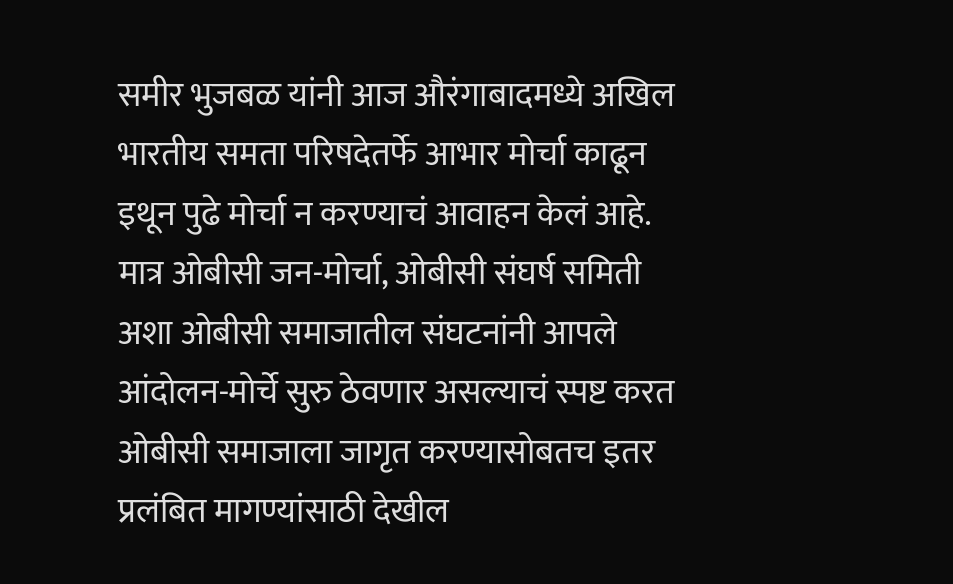समीर भुजबळ यांनी आज औरंगाबादमध्ये अखिल भारतीय समता परिषदेतर्फे आभार मोर्चा काढून इथून पुढे मोर्चा न करण्याचं आवाहन केलं आहे.
मात्र ओबीसी जन-मोर्चा, ओबीसी संघर्ष समिती अशा ओबीसी समाजातील संघटनांनी आपले आंदोलन-मोर्चे सुरु ठेवणार असल्याचं स्पष्ट करत ओबीसी समाजाला जागृत करण्यासोबतच इतर प्रलंबित मागण्यांसाठी देखील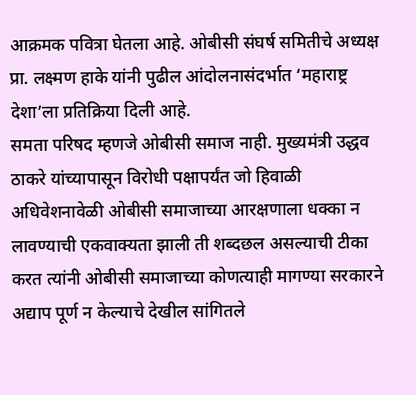आक्रमक पवित्रा घेतला आहे. ओबीसी संघर्ष समितीचे अध्यक्ष प्रा. लक्ष्मण हाके यांनी पुढील आंदोलनासंदर्भात ‘महाराष्ट्र देशा’ला प्रतिक्रिया दिली आहे.
समता परिषद म्हणजे ओबीसी समाज नाही. मुख्यमंत्री उद्धव ठाकरे यांच्यापासून विरोधी पक्षापर्यंत जो हिवाळी अधिवेशनावेळी ओबीसी समाजाच्या आरक्षणाला धक्का न लावण्याची एकवाक्यता झाली ती शब्दछल असल्याची टीका करत त्यांनी ओबीसी समाजाच्या कोणत्याही मागण्या सरकारने अद्याप पूर्ण न केल्याचे देखील सांगितले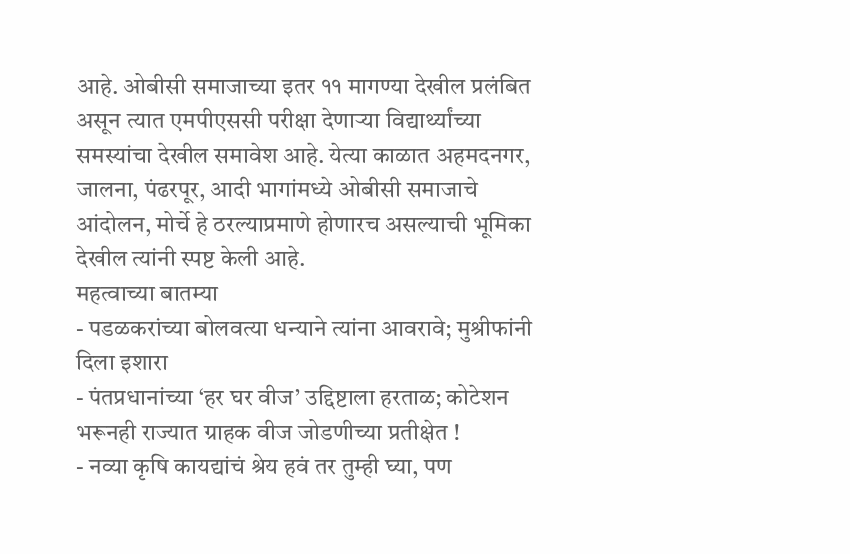आहे. ओबीसी समाजाच्या इतर ११ मागण्या देखील प्रलंबित असून त्यात एमपीएससी परीक्षा देणाऱ्या विद्यार्थ्यांच्या समस्यांचा देखील समावेश आहे. येत्या काळात अहमदनगर, जालना, पंढरपूर, आदी भागांमध्ये ओबीसी समाजाचे आंदोलन, मोर्चे हे ठरल्याप्रमाणे होणारच असल्याची भूमिका देखील त्यांनी स्पष्ट केली आहे.
महत्वाच्या बातम्या
- पडळकरांच्या बोलवत्या धन्याने त्यांना आवरावे; मुश्रीफांनी दिला इशारा
- पंतप्रधानांच्या ‘हर घर वीज’ उद्दिष्टाला हरताळ; कोटेशन भरूनही राज्यात ग्राहक वीज जोडणीच्या प्रतीक्षेत !
- नव्या कृषि कायद्यांचं श्रेय हवं तर तुम्ही घ्या, पण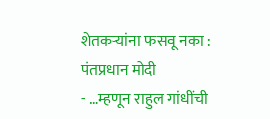शेतकऱ्यांना फसवू नका : पंतप्रधान मोदी
- …म्हणून राहुल गांधींची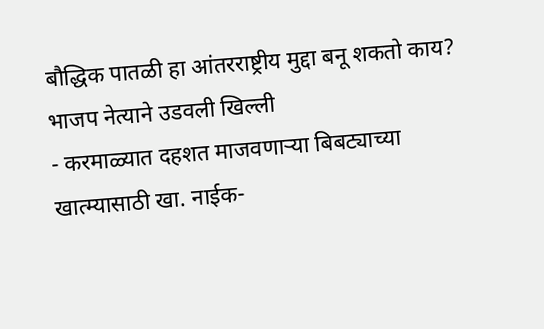बौद्धिक पातळी हा आंतरराष्ट्रीय मुद्दा बनू शकतो काय? भाजप नेत्याने उडवली खिल्ली
- करमाळ्यात दहशत माजवणाऱ्या बिबट्याच्या खात्म्यासाठी खा. नाईक-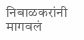निबाळकरांनी मागवलं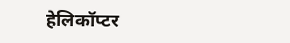हेलिकॉप्टर